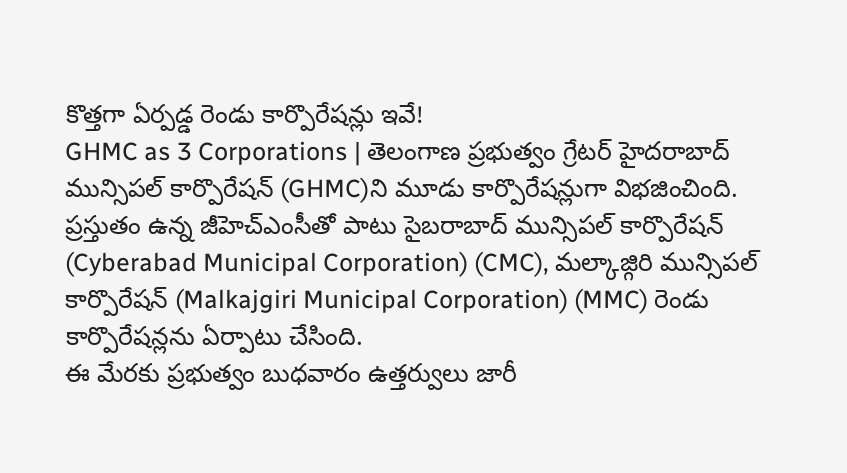కొత్తగా ఏర్పడ్డ రెండు కార్పొరేషన్లు ఇవే!
GHMC as 3 Corporations | తెలంగాణ ప్రభుత్వం గ్రేటర్ హైదరాబాద్ మున్సిపల్ కార్పొరేషన్ (GHMC)ని మూడు కార్పొరేషన్లుగా విభజించింది. ప్రస్తుతం ఉన్న జీహెచ్ఎంసీతో పాటు సైబరాబాద్ మున్సిపల్ కార్పొరేషన్ (Cyberabad Municipal Corporation) (CMC), మల్కాజ్గిరి మున్సిపల్ కార్పొరేషన్ (Malkajgiri Municipal Corporation) (MMC) రెండు కార్పొరేషన్లను ఏర్పాటు చేసింది.
ఈ మేరకు ప్రభుత్వం బుధవారం ఉత్తర్వులు జారీ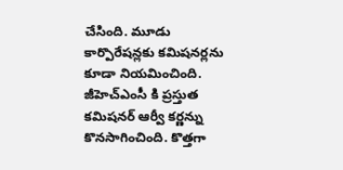చేసింది. మూడు కార్పొరేషన్లకు కమిషనర్లను కూడా నియమించింది. జీహెచ్ఎంసీ కి ప్రస్తుత కమిషనర్ ఆర్వీ కర్ణన్ను కొనసాగించింది. కొత్తగా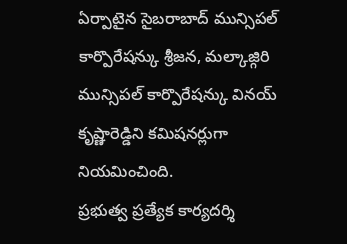ఏర్పాటైన సైబరాబాద్ మున్సిపల్ కార్పొరేషన్కు శ్రీజన, మల్కాజ్గిరి మున్సిపల్ కార్పొరేషన్కు వినయ్ కృష్ణారెడ్డిని కమిషనర్లుగా నియమించింది.
ప్రభుత్వ ప్రత్యేక కార్యదర్శి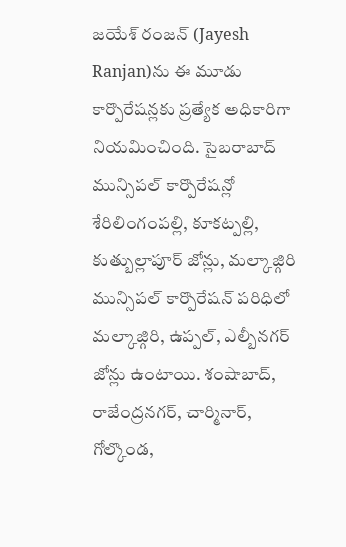జయేశ్ రంజన్ (Jayesh Ranjan)ను ఈ మూడు కార్పొరేషన్లకు ప్రత్యేక అధికారిగా నియమించింది. సైబరాబాద్ మున్సిపల్ కార్పొరేషన్లో శేరిలింగంపల్లి, కూకట్పల్లి, కుత్బుల్లాపూర్ జోన్లు, మల్కాజ్గిరి మున్సిపల్ కార్పొరేషన్ పరిధిలో మల్కాజ్గిరి, ఉప్పల్, ఎల్బీనగర్ జోన్లు ఉంటాయి. శంషాబాద్, రాజేంద్రనగర్, చార్మినార్, గోల్కొండ,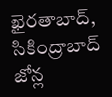ఖైరతాబాద్, సికింద్రాబాద్ జోన్ల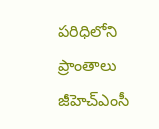పరిధిలోని ప్రాంతాలు జీహెచ్ఎంసీ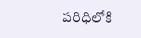పరిధిలోకి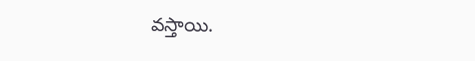వస్తాయి.